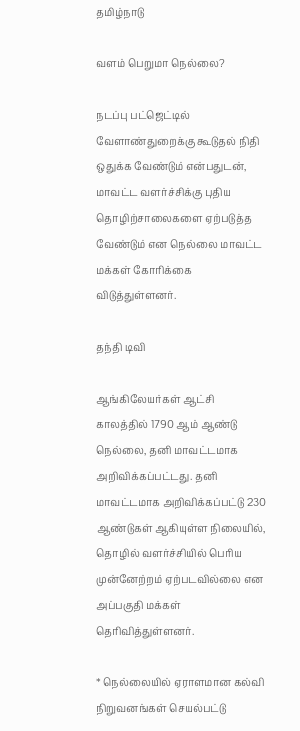தமிழ்நாடு

வளம் பெறுமா நெல்லை?

நடப்பு பட்ஜெட்டில் வேளாண்துறைக்கு கூடுதல் நிதி ஒதுக்க வேண்டும் என்பதுடன், மாவட்ட வளர்ச்சிக்கு புதிய தொழிற்சாலைகளை ஏற்படுத்த வேண்டும் என நெல்லை மாவட்ட மக்கள் கோரிக்கை விடுத்துள்ளனர்.

தந்தி டிவி

ஆங்கிலேயர்கள் ஆட்சி காலத்தில் 1790 ஆம் ஆண்டு நெல்லை, தனி மாவட்டமாக அறிவிக்கப்பட்டது. தனி மாவட்டமாக அறிவிக்கப்பட்டு 230 ஆண்டுகள் ஆகியுள்ள நிலையில், தொழில் வளர்ச்சியில் பெரிய முன்னேற்றம் ஏற்படவில்லை என அப்பகுதி மக்கள் தெரிவித்துள்ளனர்.

* நெல்லையில் ஏராளமான கல்வி நிறுவனங்கள் செயல்பட்டு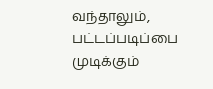வந்தாலும், பட்டப்படிப்பை முடிக்கும்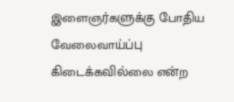இளைஞர்களுக்கு போதிய வேலைவாய்ப்பு கிடைக்கவில்லை என்ற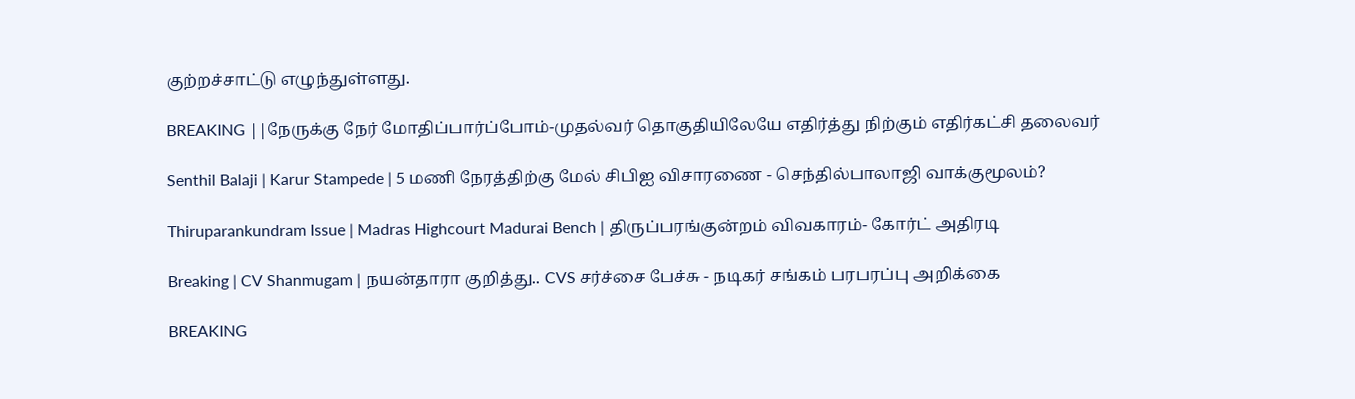குற்றச்சாட்டு எழுந்துள்ளது.

BREAKING ||நேருக்கு நேர் மோதிப்பார்ப்போம்-முதல்வர் தொகுதியிலேயே எதிர்த்து நிற்கும் எதிர்கட்சி தலைவர்

Senthil Balaji | Karur Stampede | 5 மணி நேரத்திற்கு மேல் சிபிஐ விசாரணை - செந்தில்பாலாஜி வாக்குமூலம்?

Thiruparankundram Issue | Madras Highcourt Madurai Bench | திருப்பரங்குன்றம் விவகாரம்- கோர்ட் அதிரடி

Breaking | CV Shanmugam | நயன்தாரா குறித்து.. CVS சர்ச்சை பேச்சு - நடிகர் சங்கம் பரபரப்பு அறிக்கை

BREAKING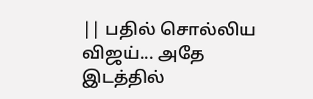|| பதில் சொல்லிய விஜய்... அதே இடத்தில்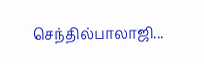செந்தில்பாலாஜி...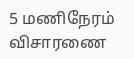5 மணிநேரம் விசாரணை